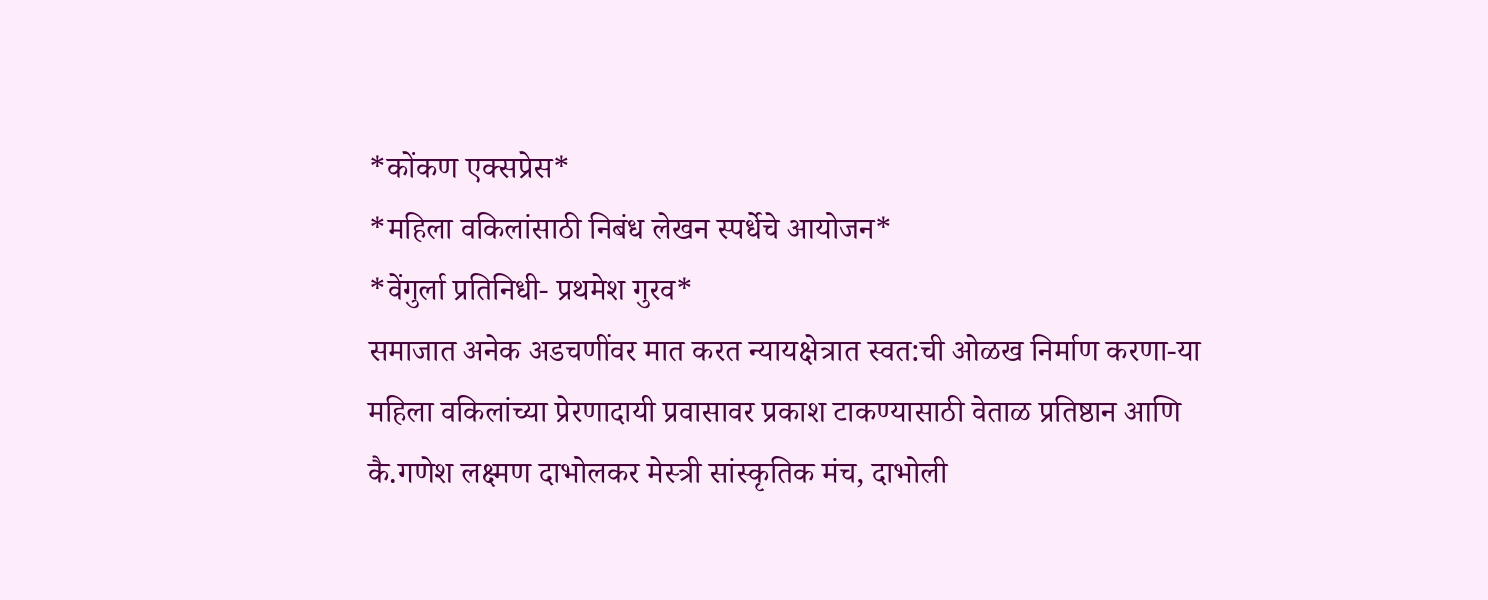*कोंकण एक्सप्रेस*
*महिला वकिलांसाठी निबंध लेखन स्पर्धेचे आयोजन*
*वेंगुर्ला प्रतिनिधी- प्रथमेश गुरव*
समाजात अनेक अडचणींवर मात करत न्यायक्षेत्रात स्वत:ची ओळख निर्माण करणा-या महिला वकिलांच्या प्रेरणादायी प्रवासावर प्रकाश टाकण्यासाठी वेताळ प्रतिष्ठान आणि कै.गणेश लक्ष्मण दाभोलकर मेस्त्री सांस्कृतिक मंच, दाभोली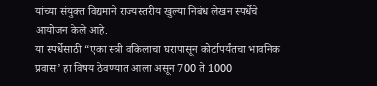यांच्या संयुक्त विद्यमाने राज्यस्तरीय खुल्या निबंध लेखन स्पर्धेचे आयोजन केले आहे.
या स्पर्धेसाठी “एका स्त्री वकिलाचा घरापासून कोर्टापर्यंतचा भावनिक प्रवास’ हा विषय ठेवण्यात आला असून 700 ते 1000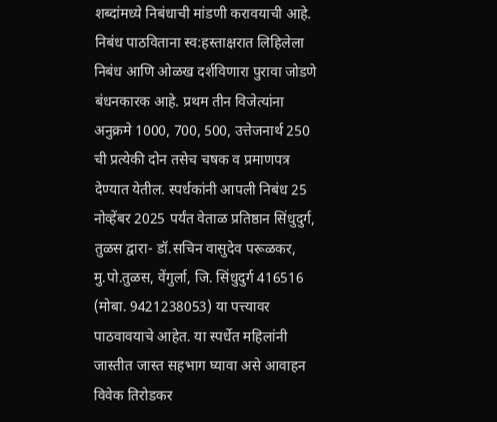शब्दांमध्ये निबंधाची मांडणी करावयाची आहे. निबंध पाठविताना स्व:हस्ताक्षरात लिहिलेला निबंध आणि ओळख दर्शविणारा पुरावा जोडणे बंधनकारक आहे. प्रथम तीन विजेत्यांना अनुक्रमे 1000, 700, 500, उत्तेजनार्थ 250 ची प्रत्येकी दोन तसेच चषक व प्रमाणपत्र देण्यात येतील. स्पर्धकांनी आपली निबंध 25 नोव्हेंबर 2025 पर्यंत वेताळ प्रतिष्ठान सिंधुदुर्ग, तुळस द्वारा- डॉ.सचिन वासुदेव परूळकर, मु.पो.तुळस, वेंगुर्ला, जि. सिंधुदुर्ग 416516 (मोबा. 9421238053) या पत्त्यावर पाठवावयाचे आहेत. या स्पर्धेत महिलांनी जास्तीत जास्त सहभाग घ्यावा असे आवाहन विवेक तिरोडकर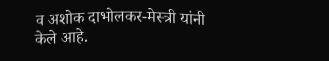व अशोक दाभोलकर-मेस्त्री यांनी केले आहे.